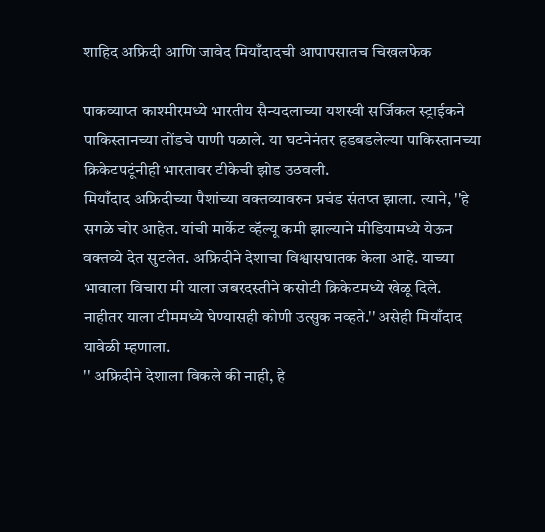शाहिद अफ्रिदी आणि जावेद मियाँदादची आपापसातच चिखलफेक

पाकव्याप्त काश्मीरमध्ये भारतीय सैन्यदलाच्या यशस्वी सर्जिकल स्ट्राईकने पाकिस्तानच्या तोंडचे पाणी पळाले. या घटनेनंतर हडबडलेल्या पाकिस्तानच्या क्रिकेटपटूंनीही भारतावर टीकेची झोड उठवली.
मियाँदाद अफ्रिदीच्या पैशांच्या वक्तव्यावरुन प्रचंड संतप्त झाला. त्याने, ''हे सगळे चोर आहेत. यांची मार्केट व्हॅल्यू कमी झाल्याने मीडियामध्ये येऊन वक्तव्ये देत सुटलेत. अफ्रिदीने देशाचा विश्वासघातक केला आहे. याच्या भावाला विचारा मी याला जबरदस्तीने कसोटी क्रिकेटमध्ये खेळू दिले. नाहीतर याला टीममध्ये घेण्यासही कोणी उत्सुक नव्हते.'' असेही मियाँदाद यावेळी म्हणाला.
'' अफ्रिदीने देशाला विकले की नाही, हे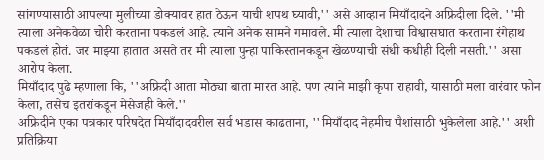सांगण्यासाठी आपल्या मुलीच्या डोक्यावर हात ठेऊन याची शपथ घ्यावी,'' असे आव्हान मियाँदादने अफ्रिदीला दिले. ''मी त्याला अनेकवेळा चोरी करताना पकडलं आहे. त्याने अनेक सामने गमावले. मी त्याला देशाचा विश्वासघात करताना रंगेहाथ पकडलं होतं. जर माझ्या हातात असते तर मी त्याला पुन्हा पाकिस्तानकडून खेळण्याची संधी कधीही दिली नसती.'' असा आरोप केला.
मियाँदाद पुढे म्हणाला कि, ''अफ्रिदी आता मोठ्या बाता मारत आहे. पण त्याने माझी कृपा राहावी, यासाठी मला वारंवार फोन केला, तसेच इतरांकडून मेसेजही केले.''
अफ्रिदीने एका पत्रकार परिषदेत मियाँदादवरील सर्व भडास काढताना, ''मियाँदाद नेहमीच पैशांसाठी भुकेलेला आहे.'' अशी प्रतिक्रिया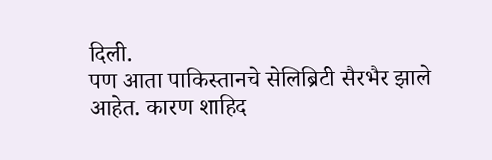दिली.
पण आता पाकिस्तानचे सेलिब्रिटी सैरभैर झाले आहेत. कारण शाहिद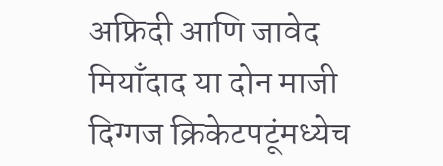अफ्रिदी आणि जावेद मियाँदाद या दोन माजी दिग्गज क्रिकेटपटूंमध्येच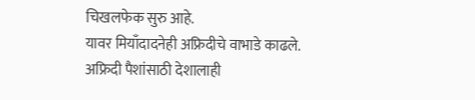चिखलफेक सुरु आहे.
यावर मियाँदादनेही अफ्रिदीचे वाभाडे काढले. अफ्रिदी पैशांसाठी देशालाही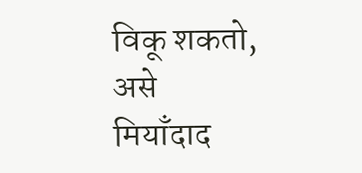विकू शकतो, असे मियाँदाद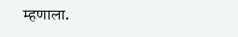म्हणाला.